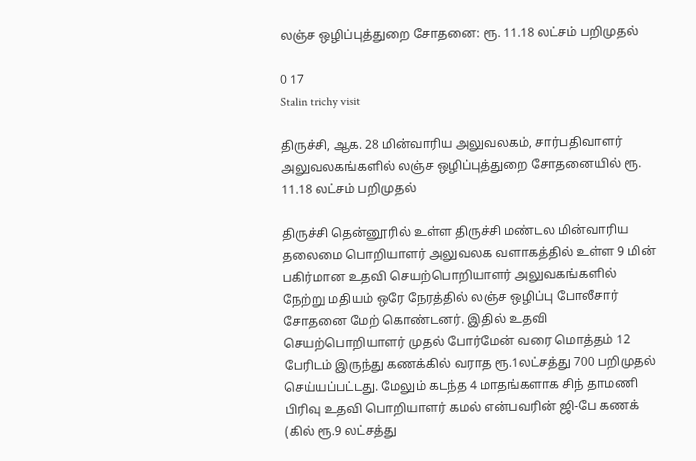லஞ்ச ஒழிப்புத்துறை சோதனை: ரூ. 11.18 லட்சம் பறிமுதல்

0 17
Stalin trichy visit

திருச்சி, ஆக. 28 மின்வாரிய அலுவலகம், சார்பதிவாளர் அலுவலகங்களில் லஞ்ச ஒழிப்புத்துறை சோதனையில் ரூ. 11.18 லட்சம் பறிமுதல்

திருச்சி தென்னூரில் உள்ள திருச்சி மண்டல மின்வாரிய தலைமை பொறியாளர் அலுவலக வளாகத்தில் உள்ள 9 மின் பகிர்மான உதவி செயற்பொறியாளர் அலுவகங்களில் நேற்று மதியம் ஒரே நேரத்தில் லஞ்ச ஒழிப்பு போலீசார் சோதனை மேற் கொண்டனர். இதில் உதவி செயற்பொறியாளர் முதல் போர்மேன் வரை மொத்தம் 12 பேரிடம் இருந்து கணக்கில் வராத ரூ.1லட்சத்து 700 பறிமுதல் செய்யப்பட்டது. மேலும் கடந்த 4 மாதங்களாக சிந் தாமணி பிரிவு உதவி பொறியாளர் கமல் என்பவரின் ஜி-பே கணக் (கில் ரூ.9 லட்சத்து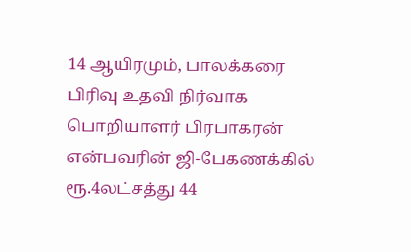14 ஆயிரமும், பாலக்கரை பிரிவு உதவி நிர்வாக பொறியாளர் பிரபாகரன் என்பவரின் ஜி-பேகணக்கில் ரூ.4லட்சத்து 44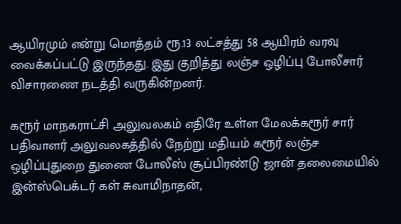ஆயிரமும் என்று மொத்தம் ரூ.13 லட்சத்து 58 ஆயிரம் வரவு வைக்கப்பட்டு இருந்தது. இது குறித்து லஞ்ச ஒழிப்பு போலீசார் விசாரணை நடத்தி வருகின்றனர்.

கரூர் மாநகராட்சி அலுவலகம் எதிரே உள்ள மேலக்கரூர் சார் பதிவாளர் அலுவலகத்தில் நேற்று மதியம் கரூர் லஞ்ச ஒழிப்புதுறை துணை போலீஸ் சூப்பிரண்டு ஜான் தலைமையில் இன்ஸ்பெக்டர் கள் சுவாமிநாதன்,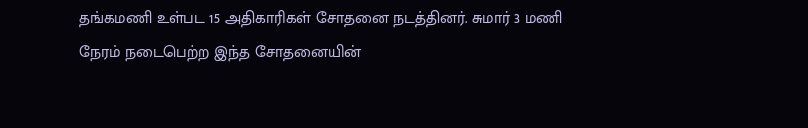தங்கமணி உள்பட 15 அதிகாரிகள் சோதனை நடத்தினர். சுமார் 3 மணி நேரம் நடைபெற்ற இந்த சோதனையின்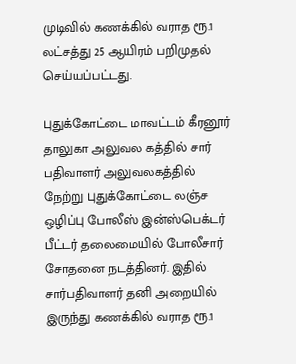முடிவில் கணக்கில் வராத ரூ.1 லட்சத்து 25 ஆயிரம் பறிமுதல் செய்யப்பட்டது.

புதுக்கோட்டை மாவட்டம் கீரனூர் தாலுகா அலுவல கத்தில் சார் பதிவாளர் அலுவலகத்தில் நேற்று புதுக்கோட்டை லஞ்ச ஒழிப்பு போலீஸ் இன்ஸ்பெக்டர் பீட்டர் தலைமையில் போலீசார் சோதனை நடத்தினர். இதில் சார்பதிவாளர் தனி அறையில் இருந்து கணக்கில் வராத ரூ.1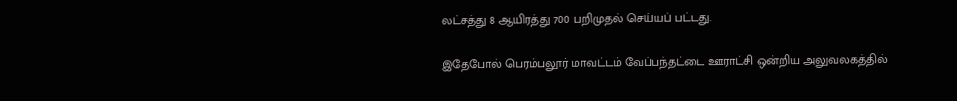லட்சத்து 8 ஆயிரத்து 700 பறிமுதல் செய்யப் பட்டது.

இதேபோல் பெரம்பலூர் மாவட்டம் வேப்பந்தட்டை ஊராட்சி ஒன்றிய அலுவலகத்தில்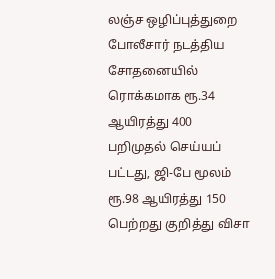லஞ்ச ஒழிப்புத்துறை போலீசார் நடத்திய சோதனையில் ரொக்கமாக ரூ.34 ஆயிரத்து 400 பறிமுதல் செய்யப் பட்டது, ஜி-பே மூலம் ரூ.98 ஆயிரத்து 150 பெற்றது குறித்து விசா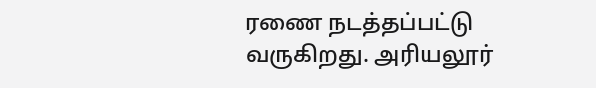ரணை நடத்தப்பட்டு வருகிறது. அரியலூர்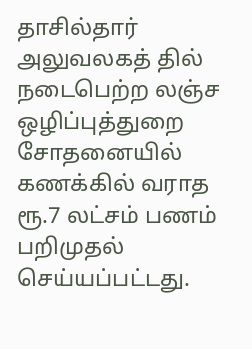தாசில்தார் அலுவலகத் தில் நடைபெற்ற லஞ்ச ஒழிப்புத்துறை சோதனையில் கணக்கில் வராத ரூ.7 லட்சம் பணம் பறிமுதல் செய்யப்பட்டது.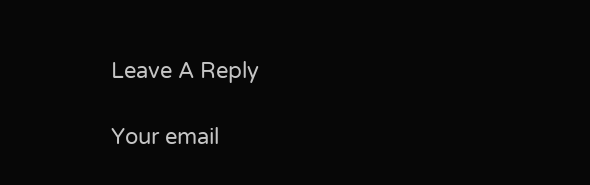Leave A Reply

Your email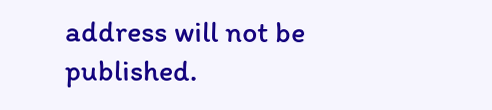address will not be published.